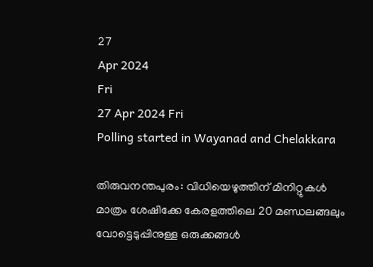27
Apr 2024
Fri
27 Apr 2024 Fri
Polling started in Wayanad and Chelakkara

തിരുവനന്തപുരം: വിധിയെഴുത്തിന് മിനിറ്റുകള്‍ മാത്രം ശേഷിക്കേ കേരളത്തിലെ 20 മണ്ഡലങ്ങലും വോട്ടെടുപ്പിനുള്ള ഒരുക്കങ്ങള്‍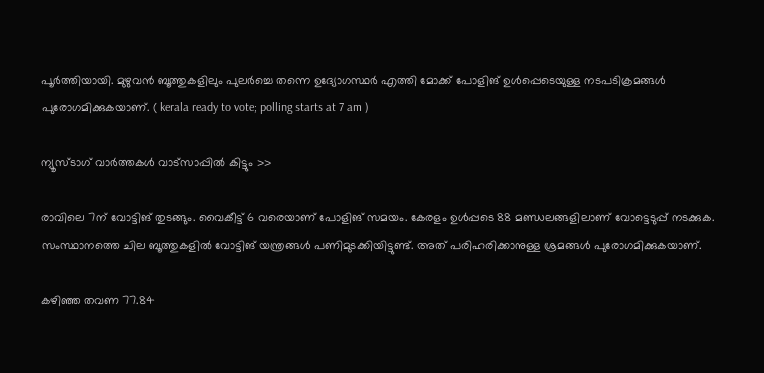പൂര്‍ത്തിയായി. മുഴുവന്‍ ബൂത്തുകളിലും പുലര്‍ച്ചെ തന്നെ ഉദ്യോഗസ്ഥര്‍ എത്തി മോക്ക് പോളിങ് ഉള്‍പ്പെടെയുള്ള നടപടിക്രമങ്ങള്‍ പുരോഗമിക്കുകയാണ്. ( kerala ready to vote; polling starts at 7 am )

ന്യൂസ്ടാഗ് വാര്‍ത്തകള്‍ വാട്‌സാപ്പില്‍ കിട്ടും >>

രാവിലെ 7ന് വോട്ടിങ് തുടങ്ങും. വൈകീട്ട് 6 വരെയാണ് പോളിങ് സമയം. കേരളം ഉള്‍പ്പടെ 88 മണ്ഡലങ്ങളിലാണ് വോട്ടെടുപ്പ് നടക്കുക. സംസ്ഥാനത്തെ ചില ബൂത്തുകളില്‍ വോട്ടിങ് യന്ത്രങ്ങള്‍ പണിമുടക്കിയിട്ടുണ്ട്. അത് പരിഹരിക്കാനുള്ള ശ്രമങ്ങള്‍ പുരോഗമിക്കുകയാണ്.

കഴിഞ്ഞ തവണ 77.84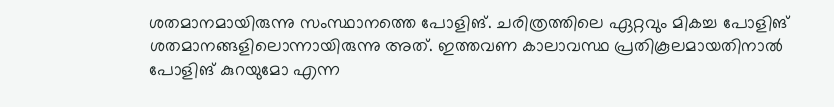ശതമാനമായിരുന്നു സംസ്ഥാനത്തെ പോളിങ്. ചരിത്രത്തിലെ ഏറ്റവും മികച്ച പോളിങ് ശതമാനങ്ങളിലൊന്നായിരുന്നു അത്. ഇത്തവണ കാലാവസ്ഥ പ്രതികൂലമായതിനാല്‍ പോളിങ് കുറയുമോ എന്ന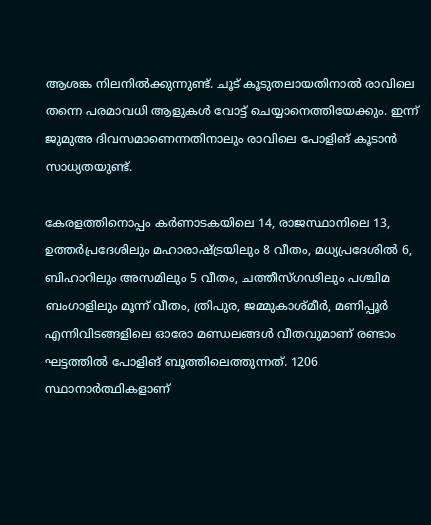ആശങ്ക നിലനില്‍ക്കുന്നുണ്ട്. ചൂട് കൂടുതലായതിനാല്‍ രാവിലെ തന്നെ പരമാവധി ആളുകള്‍ വോട്ട് ചെയ്യാനെത്തിയേക്കും. ഇന്ന് ജുമുഅ ദിവസമാണെന്നതിനാലും രാവിലെ പോളിങ് കൂടാന്‍ സാധ്യതയുണ്ട്.

കേരളത്തിനൊപ്പം കര്‍ണാടകയിലെ 14, രാജസ്ഥാനിലെ 13, ഉത്തര്‍പ്രദേശിലും മഹാരാഷ്ട്രയിലും 8 വീതം, മധ്യപ്രദേശില്‍ 6, ബിഹാറിലും അസമിലും 5 വീതം, ചത്തീസ്ഗഢിലും പശ്ചിമ ബംഗാളിലും മൂന്ന് വീതം, ത്രിപുര, ജമ്മുകാശ്മീര്‍, മണിപ്പൂര്‍ എന്നിവിടങ്ങളിലെ ഓരോ മണ്ഡലങ്ങള്‍ വീതവുമാണ് രണ്ടാം ഘട്ടത്തില്‍ പോളിങ് ബൂത്തിലെത്തുന്നത്. 1206 സ്ഥാനാര്‍ത്ഥികളാണ്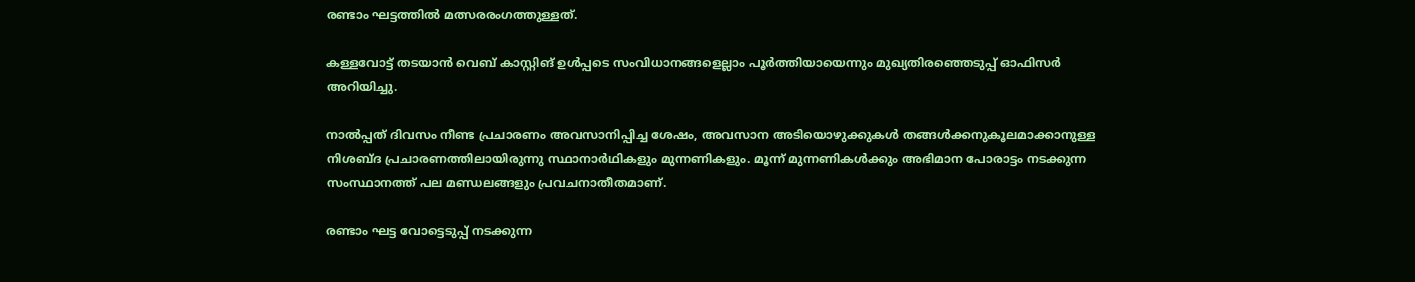രണ്ടാം ഘട്ടത്തില്‍ മത്സരരംഗത്തുള്ളത്.

കള്ളവോട്ട് തടയാന്‍ വെബ് കാസ്റ്റിങ് ഉള്‍പ്പടെ സംവിധാനങ്ങളെല്ലാം പൂര്‍ത്തിയായെന്നും മുഖ്യതിരഞ്ഞെടുപ്പ് ഓഫിസര്‍ അറിയിച്ചു.

നാല്‍പ്പത് ദിവസം നീണ്ട പ്രചാരണം അവസാനിപ്പിച്ച ശേഷം, അവസാന അടിയൊഴുക്കുകള്‍ തങ്ങള്‍ക്കനുകൂലമാക്കാനുള്ള നിശബ്ദ പ്രചാരണത്തിലായിരുന്നു സ്ഥാനാര്‍ഥികളും മുന്നണികളും. മൂന്ന് മുന്നണികള്‍ക്കും അഭിമാന പോരാട്ടം നടക്കുന്ന സംസ്ഥാനത്ത് പല മണ്ഡലങ്ങളും പ്രവചനാതീതമാണ്.

രണ്ടാം ഘട്ട വോട്ടെടുപ്പ് നടക്കുന്ന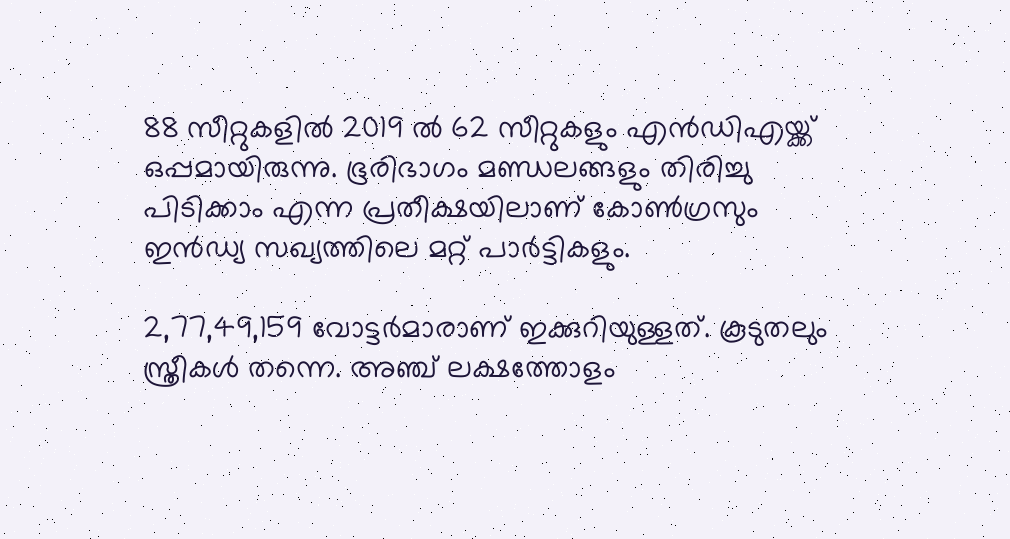88 സീറ്റുകളില്‍ 2019 ല്‍ 62 സീറ്റുകളും എന്‍ഡിഎയ്ക്ക് ഒപ്പമായിരുന്നു. ഭൂരിഭാഗം മണ്ഡലങ്ങളും തിരിച്ചു പിടിക്കാം എന്ന പ്രതീക്ഷയിലാണ് കോണ്‍ഗ്രസും ഇന്‍ഡ്യ സഖ്യത്തിലെ മറ്റ് പാര്‍ട്ടികളും.

2,77,49,159 വോട്ടര്‍മാരാണ് ഇക്കുറിയുള്ളത്. കൂടുതലും സ്ത്രീകള്‍ തന്നെ. അഞ്ച് ലക്ഷത്തോളം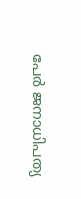പേര്‍ ജനാധിപത്യ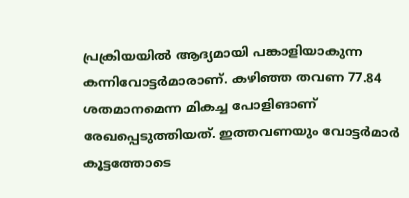പ്രക്രിയയില്‍ ആദ്യമായി പങ്കാളിയാകുന്ന കന്നിവോട്ടര്‍മാരാണ്. കഴിഞ്ഞ തവണ 77.84 ശതമാനമെന്ന മികച്ച പോളിങാണ് രേഖപ്പെടുത്തിയത്. ഇത്തവണയും വോട്ടര്‍മാര്‍ കൂട്ടത്തോടെ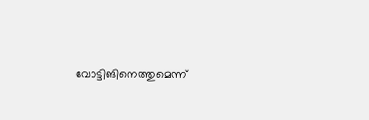വോട്ടിങിനെത്തുമെന്ന്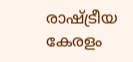രാഷ്ട്രീയ കേരളം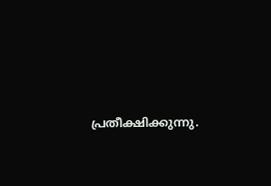പ്രതീക്ഷിക്കുന്നു.